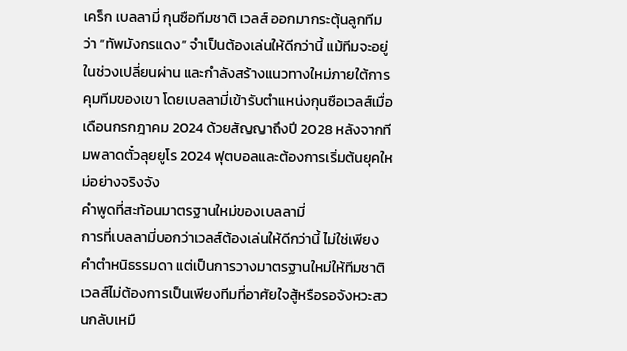เคร็ก เบลลามี่ กุนซือทีมชาติ เวลส์ ออกมากระตุ้นลูกทีมว่า “ทัพมังกรแดง” จำเป็นต้องเล่นให้ดีกว่านี้ แม้ทีมจะอยู่ในช่วงเปลี่ยนผ่าน และกำลังสร้างแนวทางใหม่ภายใต้การคุมทีมของเขา โดยเบลลามี่เข้ารับตำแหน่งกุนซือเวลส์เมื่อเดือนกรกฎาคม 2024 ด้วยสัญญาถึงปี 2028 หลังจากทีมพลาดตั๋วลุยยูโร 2024 ฟุตบอลและต้องการเริ่มต้นยุคใหม่อย่างจริงจัง
คำพูดที่สะท้อนมาตรฐานใหม่ของเบลลามี่
การที่เบลลามี่บอกว่าเวลส์ต้องเล่นให้ดีกว่านี้ ไม่ใช่เพียงคำตำหนิธรรมดา แต่เป็นการวางมาตรฐานใหม่ให้ทีมชาติ เวลส์ไม่ต้องการเป็นเพียงทีมที่อาศัยใจสู้หรือรอจังหวะสวนกลับเหมื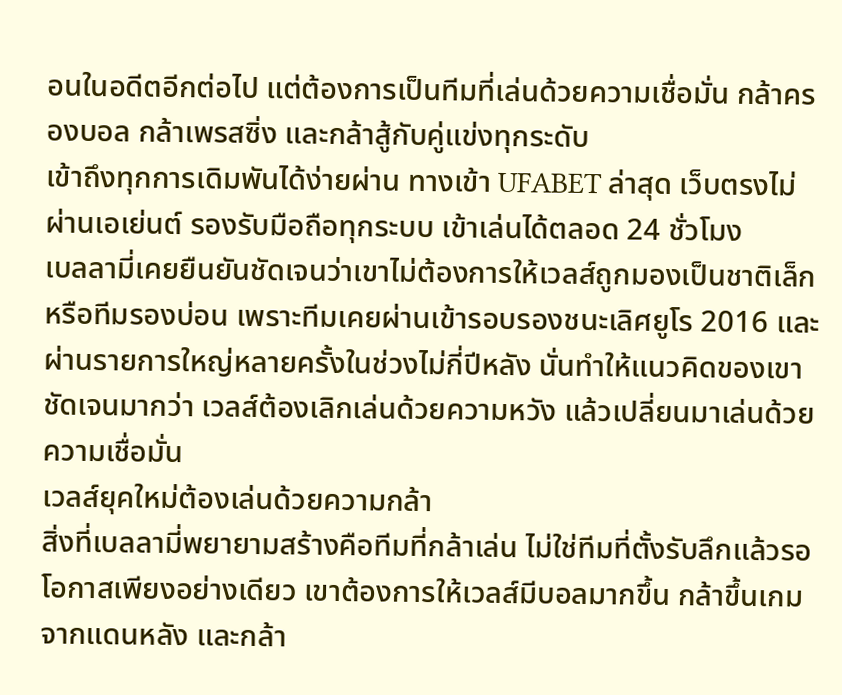อนในอดีตอีกต่อไป แต่ต้องการเป็นทีมที่เล่นด้วยความเชื่อมั่น กล้าครองบอล กล้าเพรสซิ่ง และกล้าสู้กับคู่แข่งทุกระดับ
เข้าถึงทุกการเดิมพันได้ง่ายผ่าน ทางเข้า UFABET ล่าสุด เว็บตรงไม่ผ่านเอเย่นต์ รองรับมือถือทุกระบบ เข้าเล่นได้ตลอด 24 ชั่วโมง
เบลลามี่เคยยืนยันชัดเจนว่าเขาไม่ต้องการให้เวลส์ถูกมองเป็นชาติเล็กหรือทีมรองบ่อน เพราะทีมเคยผ่านเข้ารอบรองชนะเลิศยูโร 2016 และผ่านรายการใหญ่หลายครั้งในช่วงไม่กี่ปีหลัง นั่นทำให้แนวคิดของเขาชัดเจนมากว่า เวลส์ต้องเลิกเล่นด้วยความหวัง แล้วเปลี่ยนมาเล่นด้วยความเชื่อมั่น
เวลส์ยุคใหม่ต้องเล่นด้วยความกล้า
สิ่งที่เบลลามี่พยายามสร้างคือทีมที่กล้าเล่น ไม่ใช่ทีมที่ตั้งรับลึกแล้วรอโอกาสเพียงอย่างเดียว เขาต้องการให้เวลส์มีบอลมากขึ้น กล้าขึ้นเกมจากแดนหลัง และกล้า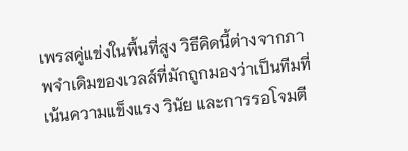เพรสคู่แข่งในพื้นที่สูง วิธีคิดนี้ต่างจากภาพจำเดิมของเวลส์ที่มักถูกมองว่าเป็นทีมที่เน้นความแข็งแรง วินัย และการรอโจมตี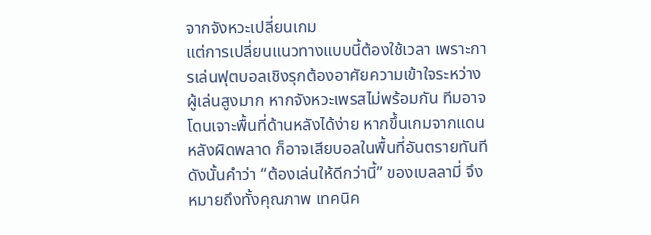จากจังหวะเปลี่ยนเกม
แต่การเปลี่ยนแนวทางแบบนี้ต้องใช้เวลา เพราะการเล่นฟุตบอลเชิงรุกต้องอาศัยความเข้าใจระหว่างผู้เล่นสูงมาก หากจังหวะเพรสไม่พร้อมกัน ทีมอาจโดนเจาะพื้นที่ด้านหลังได้ง่าย หากขึ้นเกมจากแดนหลังผิดพลาด ก็อาจเสียบอลในพื้นที่อันตรายทันที ดังนั้นคำว่า “ต้องเล่นให้ดีกว่านี้” ของเบลลามี่ จึงหมายถึงทั้งคุณภาพ เทคนิค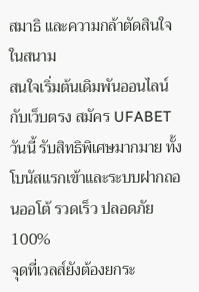สมาธิ และความกล้าตัดสินใจในสนาม
สนใจเริ่มต้นเดิมพันออนไลน์กับเว็บตรง สมัคร UFABET วันนี้ รับสิทธิพิเศษมากมาย ทั้งโบนัสแรกเข้าและระบบฝากถอนออโต้ รวดเร็ว ปลอดภัย 100%
จุดที่เวลส์ยังต้องยกระ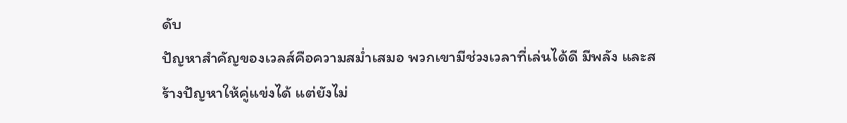ดับ
ปัญหาสำคัญของเวลส์คือความสม่ำเสมอ พวกเขามีช่วงเวลาที่เล่นได้ดี มีพลัง และสร้างปัญหาให้คู่แข่งได้ แต่ยังไม่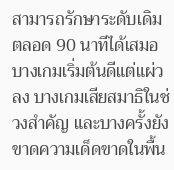สามารถรักษาระดับเดิมตลอด 90 นาทีได้เสมอ บางเกมเริ่มต้นดีแต่แผ่วลง บางเกมเสียสมาธิในช่วงสำคัญ และบางครั้งยังขาดความเด็ดขาดในพื้น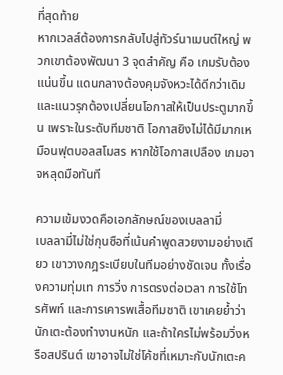ที่สุดท้าย
หากเวลส์ต้องการกลับไปสู่ทัวร์นาเมนต์ใหญ่ พวกเขาต้องพัฒนา 3 จุดสำคัญ คือ เกมรับต้องแน่นขึ้น แดนกลางต้องคุมจังหวะได้ดีกว่าเดิม และแนวรุกต้องเปลี่ยนโอกาสให้เป็นประตูมากขึ้น เพราะในระดับทีมชาติ โอกาสยิงไม่ได้มีมากเหมือนฟุตบอลสโมสร หากใช้โอกาสเปลือง เกมอาจหลุดมือทันที

ความเข้มงวดคือเอกลักษณ์ของเบลลามี่
เบลลามี่ไม่ใช่กุนซือที่เน้นคำพูดสวยงามอย่างเดียว เขาวางกฎระเบียบในทีมอย่างชัดเจน ทั้งเรื่องความทุ่มเท การวิ่ง การตรงต่อเวลา การใช้โทรศัพท์ และการเคารพเสื้อทีมชาติ เขาเคยย้ำว่านักเตะต้องทำงานหนัก และถ้าใครไม่พร้อมวิ่งหรือสปรินต์ เขาอาจไม่ใช่โค้ชที่เหมาะกับนักเตะค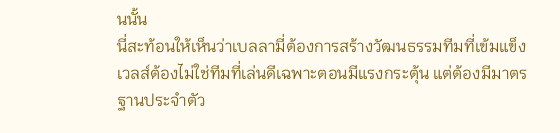นนั้น
นี่สะท้อนให้เห็นว่าเบลลามี่ต้องการสร้างวัฒนธรรมทีมที่เข้มแข็ง เวลส์ต้องไม่ใช่ทีมที่เล่นดีเฉพาะตอนมีแรงกระตุ้น แต่ต้องมีมาตรฐานประจำตัว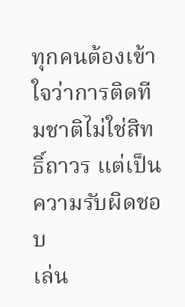ทุกคนต้องเข้าใจว่าการติดทีมชาติไม่ใช่สิทธิ์ถาวร แต่เป็นความรับผิดชอบ
เล่น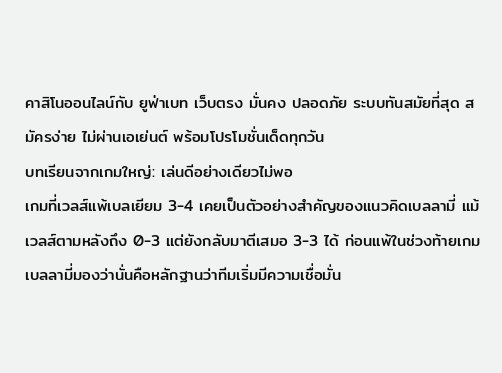คาสิโนออนไลน์กับ ยูฟ่าเบท เว็บตรง มั่นคง ปลอดภัย ระบบทันสมัยที่สุด สมัครง่าย ไม่ผ่านเอเย่นต์ พร้อมโปรโมชั่นเด็ดทุกวัน
บทเรียนจากเกมใหญ่: เล่นดีอย่างเดียวไม่พอ
เกมที่เวลส์แพ้เบลเยียม 3-4 เคยเป็นตัวอย่างสำคัญของแนวคิดเบลลามี่ แม้เวลส์ตามหลังถึง 0-3 แต่ยังกลับมาตีเสมอ 3-3 ได้ ก่อนแพ้ในช่วงท้ายเกม เบลลามี่มองว่านั่นคือหลักฐานว่าทีมเริ่มมีความเชื่อมั่น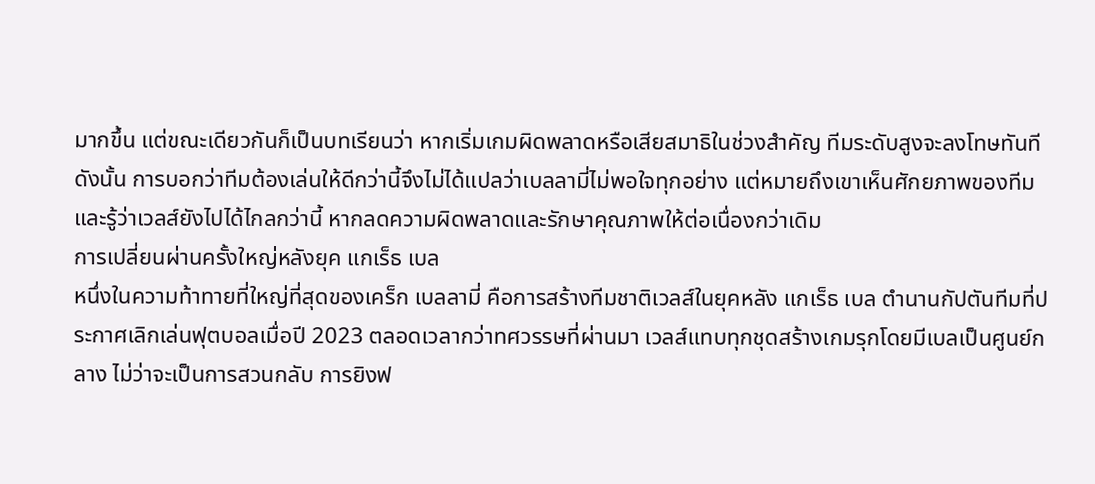มากขึ้น แต่ขณะเดียวกันก็เป็นบทเรียนว่า หากเริ่มเกมผิดพลาดหรือเสียสมาธิในช่วงสำคัญ ทีมระดับสูงจะลงโทษทันที
ดังนั้น การบอกว่าทีมต้องเล่นให้ดีกว่านี้จึงไม่ได้แปลว่าเบลลามี่ไม่พอใจทุกอย่าง แต่หมายถึงเขาเห็นศักยภาพของทีม และรู้ว่าเวลส์ยังไปได้ไกลกว่านี้ หากลดความผิดพลาดและรักษาคุณภาพให้ต่อเนื่องกว่าเดิม
การเปลี่ยนผ่านครั้งใหญ่หลังยุค แกเร็ธ เบล
หนึ่งในความท้าทายที่ใหญ่ที่สุดของเคร็ก เบลลามี่ คือการสร้างทีมชาติเวลส์ในยุคหลัง แกเร็ธ เบล ตำนานกัปตันทีมที่ประกาศเลิกเล่นฟุตบอลเมื่อปี 2023 ตลอดเวลากว่าทศวรรษที่ผ่านมา เวลส์แทบทุกชุดสร้างเกมรุกโดยมีเบลเป็นศูนย์กลาง ไม่ว่าจะเป็นการสวนกลับ การยิงฟ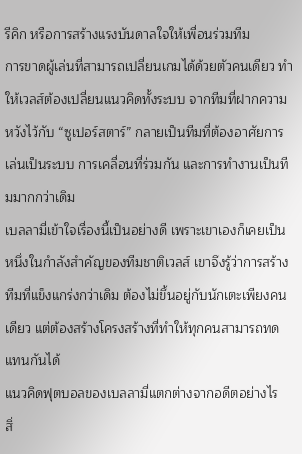รีคิก หรือการสร้างแรงบันดาลใจให้เพื่อนร่วมทีม
การขาดผู้เล่นที่สามารถเปลี่ยนเกมได้ด้วยตัวคนเดียว ทำให้เวลส์ต้องเปลี่ยนแนวคิดทั้งระบบ จากทีมที่ฝากความหวังไว้กับ “ซูเปอร์สตาร์” กลายเป็นทีมที่ต้องอาศัยการเล่นเป็นระบบ การเคลื่อนที่ร่วมกัน และการทำงานเป็นทีมมากกว่าเดิม
เบลลามี่เข้าใจเรื่องนี้เป็นอย่างดี เพราะเขาเองก็เคยเป็นหนึ่งในกำลังสำคัญของทีมชาติเวลส์ เขาจึงรู้ว่าการสร้างทีมที่แข็งแกร่งกว่าเดิม ต้องไม่ขึ้นอยู่กับนักเตะเพียงคนเดียว แต่ต้องสร้างโครงสร้างที่ทำให้ทุกคนสามารถทดแทนกันได้
แนวคิดฟุตบอลของเบลลามี่แตกต่างจากอดีตอย่างไร
สิ่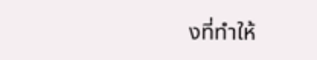งที่ทำให้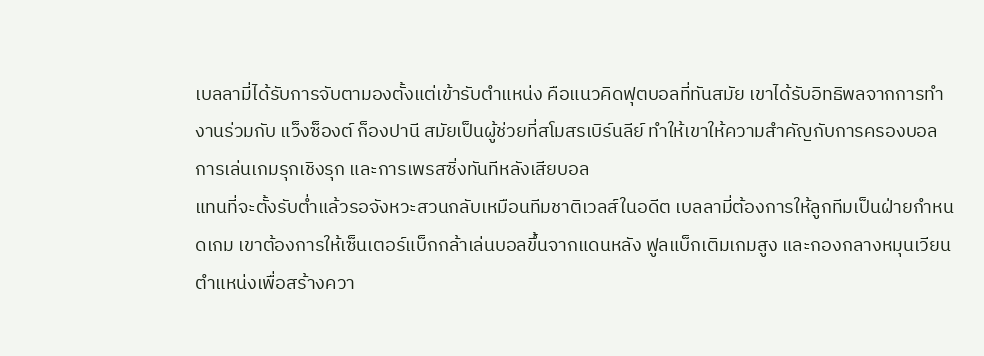เบลลามี่ได้รับการจับตามองตั้งแต่เข้ารับตำแหน่ง คือแนวคิดฟุตบอลที่ทันสมัย เขาได้รับอิทธิพลจากการทำงานร่วมกับ แว็งซ็องต์ ก็องปานี สมัยเป็นผู้ช่วยที่สโมสรเบิร์นลีย์ ทำให้เขาให้ความสำคัญกับการครองบอล การเล่นเกมรุกเชิงรุก และการเพรสซิ่งทันทีหลังเสียบอล
แทนที่จะตั้งรับต่ำแล้วรอจังหวะสวนกลับเหมือนทีมชาติเวลส์ในอดีต เบลลามี่ต้องการให้ลูกทีมเป็นฝ่ายกำหนดเกม เขาต้องการให้เซ็นเตอร์แบ็กกล้าเล่นบอลขึ้นจากแดนหลัง ฟูลแบ็กเติมเกมสูง และกองกลางหมุนเวียนตำแหน่งเพื่อสร้างควา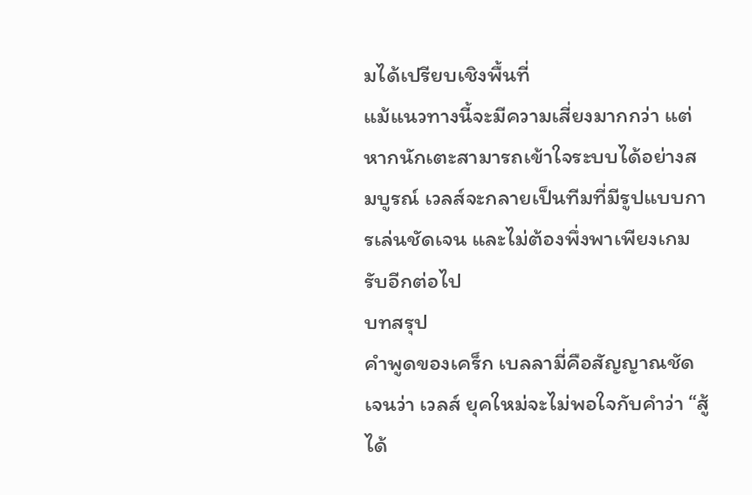มได้เปรียบเชิงพื้นที่
แม้แนวทางนี้จะมีความเสี่ยงมากกว่า แต่หากนักเตะสามารถเข้าใจระบบได้อย่างสมบูรณ์ เวลส์จะกลายเป็นทีมที่มีรูปแบบการเล่นชัดเจน และไม่ต้องพึ่งพาเพียงเกมรับอีกต่อไป
บทสรุป
คำพูดของเคร็ก เบลลามี่คือสัญญาณชัดเจนว่า เวลส์ ยุคใหม่จะไม่พอใจกับคำว่า “สู้ได้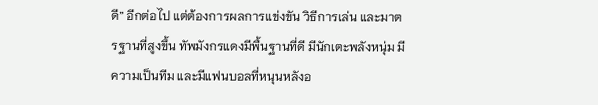ดี” อีกต่อไป แต่ต้องการผลการแข่งขัน วิธีการเล่น และมาตรฐานที่สูงขึ้น ทัพมังกรแดงมีพื้นฐานที่ดี มีนักเตะพลังหนุ่ม มีความเป็นทีม และมีแฟนบอลที่หนุนหลังอ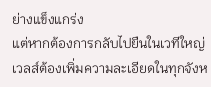ย่างแข็งแกร่ง
แต่หากต้องการกลับไปยืนในเวทีใหญ่ เวลส์ต้องเพิ่มความละเอียดในทุกจังห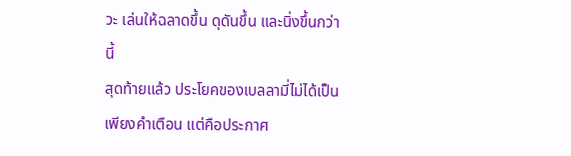วะ เล่นให้ฉลาดขึ้น ดุดันขึ้น และนิ่งขึ้นกว่านี้
สุดท้ายแล้ว ประโยคของเบลลามี่ไม่ได้เป็นเพียงคำเตือน แต่คือประกาศ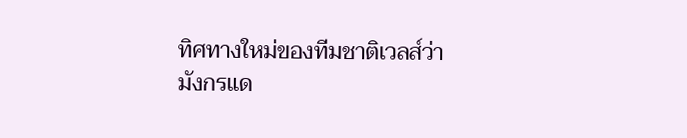ทิศทางใหม่ของทีมชาติเวลส์ว่า มังกรแด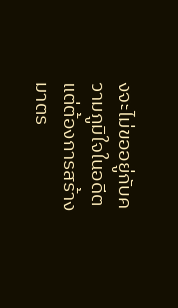งจะไม่ขออยู่กับความภูมิใจในอดีต แต่ต้องการสร้างมาตร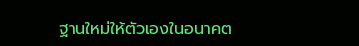ฐานใหม่ให้ตัวเองในอนาคต